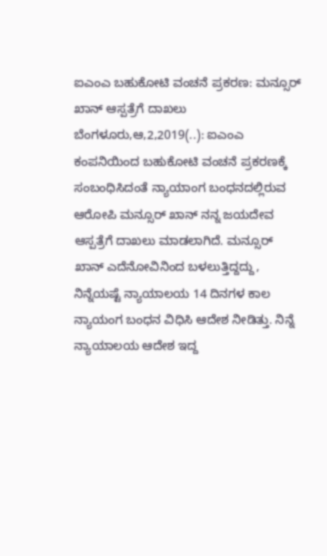ಐಎಂಎ ಬಹುಕೋಟಿ ವಂಚನೆ ಪ್ರಕರಣ: ಮನ್ಸೂರ್ ಖಾನ್ ಆಸ್ಪತ್ರೆಗೆ ದಾಖಲು ಬೆಂಗಳೂರು,ಆ,2,2019(..): ಐಎಂಎ ಕಂಪನಿಯಿಂದ ಬಹುಕೋಟಿ ವಂಚನೆ ಪ್ರಕರಣಕ್ಕೆ ಸಂಬಂಧಿಸಿದಂತೆ ನ್ಯಾಯಾಂಗ ಬಂಧನದಲ್ಲಿರುವ ಆರೋಪಿ ಮನ್ಸೂರ್ ಖಾನ್ ನನ್ನ ಜಯದೇವ ಆಸ್ಪತ್ರೆಗೆ ದಾಖಲು ಮಾಡಲಾಗಿದೆ. ಮನ್ಸೂರ್ ಖಾನ್ ಎದೆನೋವಿನಿಂದ ಬಳಲುತ್ತಿದ್ದದ್ದು, ನಿನ್ನೆಯಷ್ಟೆ ನ್ಯಾಯಾಲಯ 14 ದಿನಗಳ ಕಾಲ ನ್ಯಾಯಂಗ ಬಂಧನ ವಿಧಿಸಿ ಆದೇಶ ನೀಡಿತ್ತು. ನಿನ್ನೆ ನ್ಯಾಯಾಲಯ ಆದೇಶ ಇದ್ದ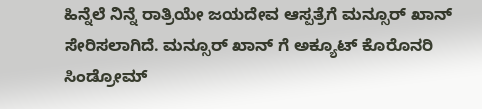ಹಿನ್ನೆಲೆ ನಿನ್ನೆ ರಾತ್ರಿಯೇ ಜಯದೇವ ಆಸ್ಪತ್ರೆಗೆ ಮನ್ಸೂರ್ ಖಾನ್ ಸೇರಿಸಲಾಗಿದೆ. ಮನ್ಸೂರ್ ಖಾನ್ ಗೆ ಅಕ್ಯೂಟ್ ಕೊರೊನರಿ ಸಿಂಡ್ರೋಮ್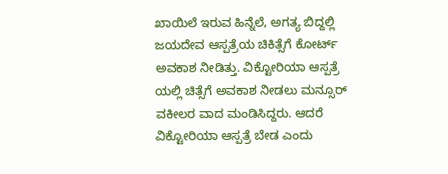ಖಾಯಿಲೆ ಇರುವ ಹಿನ್ನೆಲೆ, ಅಗತ್ಯ ಬಿದ್ದಲ್ಲಿ ಜಯದೇವ ಆಸ್ಪತ್ರೆಯ ಚಿಕಿತ್ಸೆಗೆ ಕೋರ್ಟ್ ಅವಕಾಶ ನೀಡಿತ್ತು. ವಿಕ್ಟೋರಿಯಾ ಆಸ್ಪತ್ರೆ ಯಲ್ಲಿ ಚಿತ್ಸೆಗೆ ಅವಕಾಶ ನೀಡಲು ಮನ್ಸೂರ್ ವಕೀಲರ ವಾದ ಮಂಡಿಸಿದ್ದರು. ಆದರೆ ವಿಕ್ಟೋರಿಯಾ ಆಸ್ಪತ್ರೆ ಬೇಡ ಎಂದು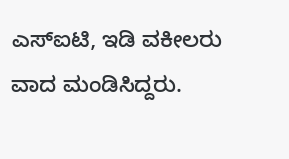ಎಸ್ಐಟಿ, ಇಡಿ ವಕೀಲರು ವಾದ ಮಂಡಿಸಿದ್ದರು.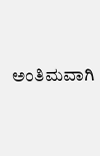ಅಂತಿಮ‌ವಾಗಿ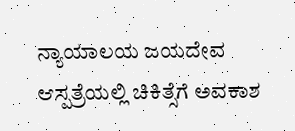ನ್ಯಾಯಾಲಯ ಜಯದೇವ ಆಸ್ಪತ್ರೆಯಲ್ಲಿ ಚಿಕಿತ್ಸೆಗೆ ಅವಕಾಶ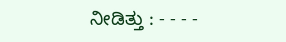ನೀಡಿತ್ತು : - - - -